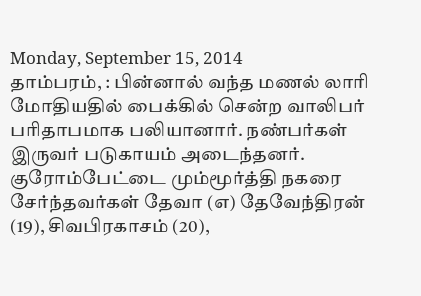Monday, September 15, 2014
தாம்பரம், : பின்னால் வந்த மணல் லாரி மோதியதில் பைக்கில் சென்ற வாலிபர் பரிதாபமாக பலியானார். நண்பர்கள் இருவர் படுகாயம் அடைந்தனர்.
குரோம்பேட்டை மும்மூர்த்தி நகரை சேர்ந்தவர்கள் தேவா (எ) தேவேந்திரன் (19), சிவபிரகாசம் (20),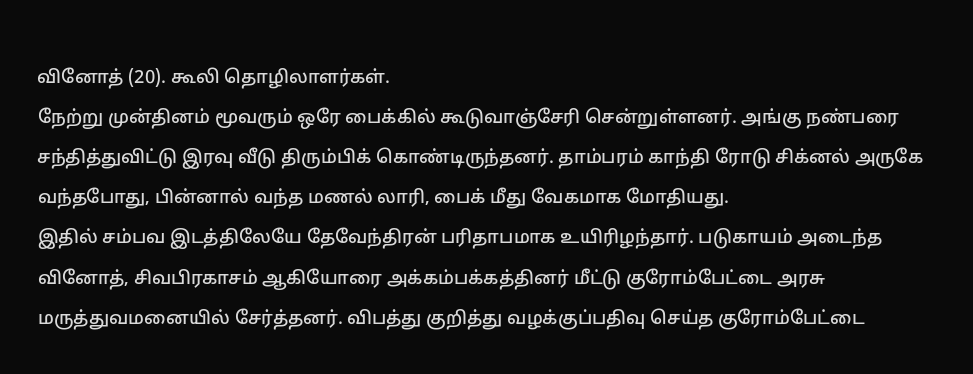வினோத் (20). கூலி தொழிலாளர்கள்.
நேற்று முன்தினம் மூவரும் ஒரே பைக்கில் கூடுவாஞ்சேரி சென்றுள்ளனர். அங்கு நண்பரை சந்தித்துவிட்டு இரவு வீடு திரும்பிக் கொண்டிருந்தனர். தாம்பரம் காந்தி ரோடு சிக்னல் அருகே வந்தபோது, பின்னால் வந்த மணல் லாரி, பைக் மீது வேகமாக மோதியது.
இதில் சம்பவ இடத்திலேயே தேவேந்திரன் பரிதாபமாக உயிரிழந்தார். படுகாயம் அடைந்த வினோத், சிவபிரகாசம் ஆகியோரை அக்கம்பக்கத்தினர் மீட்டு குரோம்பேட்டை அரசு மருத்துவமனையில் சேர்த்தனர். விபத்து குறித்து வழக்குப்பதிவு செய்த குரோம்பேட்டை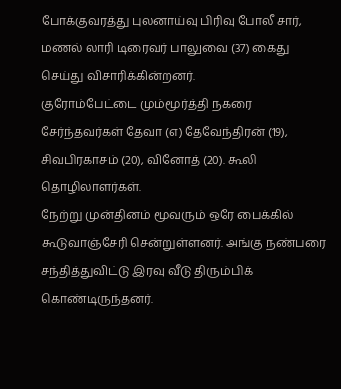போக்குவரத்து புலனாய்வு பிரிவு போலீ சார், மணல் லாரி டிரைவர் பாலுவை (37) கைது செய்து விசாரிக்கின்றனர்.
குரோம்பேட்டை மும்மூர்த்தி நகரை சேர்ந்தவர்கள் தேவா (எ) தேவேந்திரன் (19), சிவபிரகாசம் (20), வினோத் (20). கூலி தொழிலாளர்கள்.
நேற்று முன்தினம் மூவரும் ஒரே பைக்கில் கூடுவாஞ்சேரி சென்றுள்ளனர். அங்கு நண்பரை சந்தித்துவிட்டு இரவு வீடு திரும்பிக் கொண்டிருந்தனர்.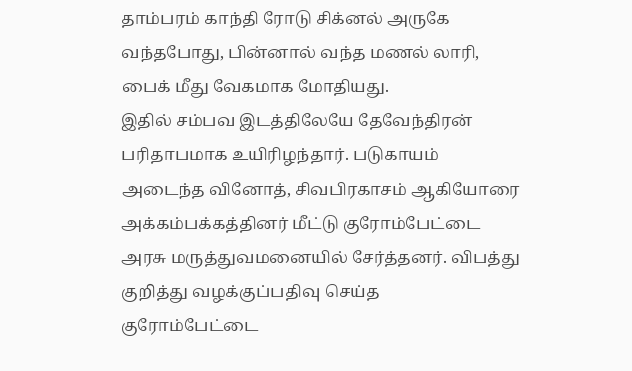தாம்பரம் காந்தி ரோடு சிக்னல் அருகே வந்தபோது, பின்னால் வந்த மணல் லாரி, பைக் மீது வேகமாக மோதியது.
இதில் சம்பவ இடத்திலேயே தேவேந்திரன் பரிதாபமாக உயிரிழந்தார். படுகாயம் அடைந்த வினோத், சிவபிரகாசம் ஆகியோரை அக்கம்பக்கத்தினர் மீட்டு குரோம்பேட்டை அரசு மருத்துவமனையில் சேர்த்தனர். விபத்து குறித்து வழக்குப்பதிவு செய்த குரோம்பேட்டை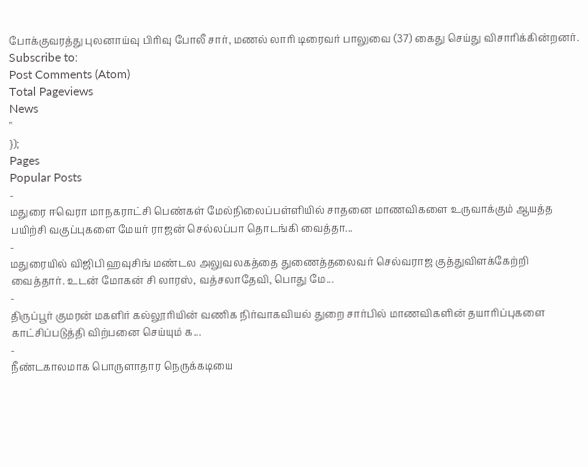போக்குவரத்து புலனாய்வு பிரிவு போலீ சார், மணல் லாரி டிரைவர் பாலுவை (37) கைது செய்து விசாரிக்கின்றனர்.
Subscribe to:
Post Comments (Atom)
Total Pageviews
News
"
});
Pages
Popular Posts
-
மதுரை ஈவெரா மாநகராட்சி பெண்கள் மேல்நிலைப்பள்ளியில் சாதனை மாணவிகளை உருவாக்கும் ஆயத்த பயிற்சி வகுப்புகளை மேயர் ராஜன் செல்லப்பா தொடங்கி வைத்தா...
-
மதுரையில் விஜிபி ஹவுசிங் மண்டல அலுவலகத்தை துணைத்தலைவர் செல்வராஜ குத்துவிளக்கேற்றி வைத்தார். உடன் மோகன் சி லாரஸ், வத்சலாதேவி, பொது மே...
-
திருப்பூர் குமரன் மகளிர் கல்லூரியின் வணிக நிர்வாகவியல் துறை சார்பில் மாணவிகளின் தயாரிப்புகளை காட்சிப்படுத்தி விற்பனை செய்யும் க...
-
நீண்டகாலமாக பொருளாதார நெருக்கடியை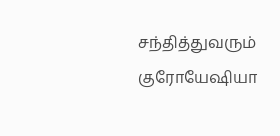சந்தித்துவரும் குரோயேஷியா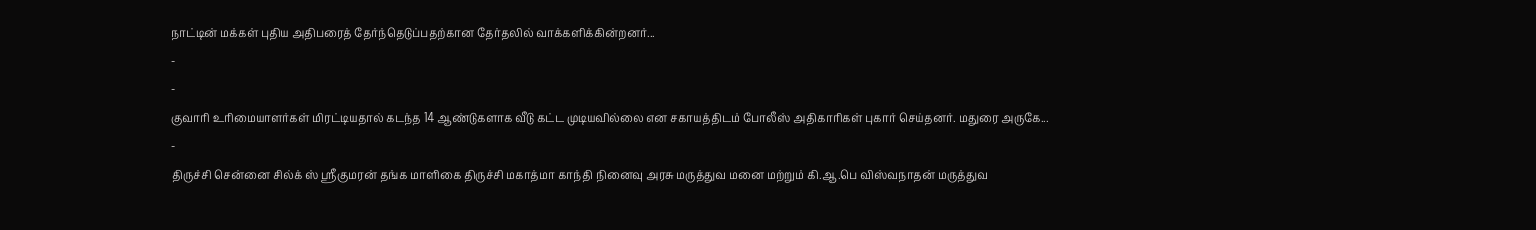நாட்டின் மக்கள் புதிய அதிபரைத் தேர்ந்தெடுப்பதற்கான தேர்தலில் வாக்களிக்கின்றனர்...
-
-
குவாரி உரிமையாளர்கள் மிரட்டியதால் கடந்த 14 ஆண்டுகளாக வீடு கட்ட முடியவில்லை என சகாயத்திடம் போலீஸ் அதிகாரிகள் புகார் செய்தனர். மதுரை அருகே...
-
திருச்சி சென்னை சில்க் ஸ் ஸ்ரீகுமரன் தங்க மாளிகை திருச்சி மகாத்மா காந்தி நினைவு அரசு மருத்துவ மனை மற்றும் கி.ஆ.பெ விஸ்வநாதன் மருத்துவ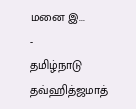மனை இ...
-
தமிழ்நாடு தவ்ஹித்ஜமாத்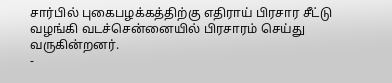சார்பில் புகைபழக்கத்திற்கு எதிராய் பிரசார சீட்டு வழங்கி வடச்சென்னையில் பிரசாரம் செய்து வருகின்றனர்.
-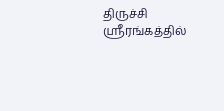திருச்சி ஸ்ரீரங்கத்தில்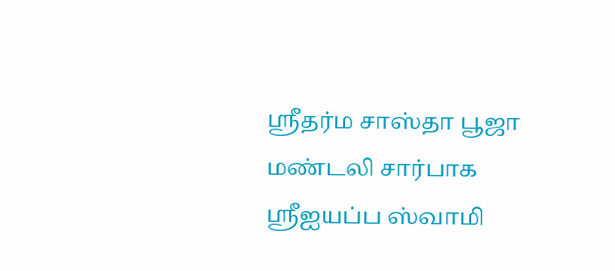ஸ்ரீதர்ம சாஸ்தா பூஜா மண்டலி சார்பாக ஸ்ரீஐயப்ப ஸ்வாமி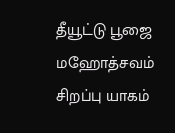தீயூட்டு பூஜை மஹோத்சவம் சிறப்பு யாகம்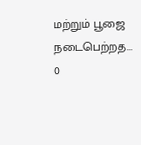மற்றும் பூஜை நடைபெற்றத...
0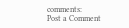comments:
Post a Comment